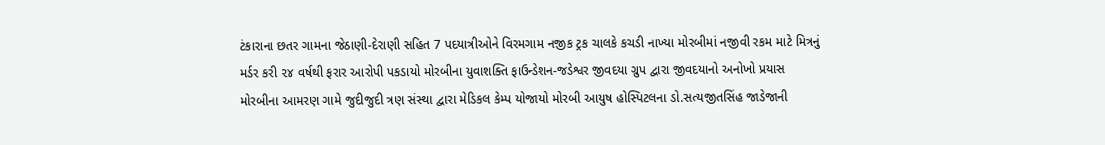ટંકારાના છતર ગામના જેઠાણી-દેરાણી સહિત 7 પદયાત્રીઓને વિરમગામ નજીક ટ્રક ચાલકે કચડી નાખ્યા મોરબીમાં નજીવી રકમ માટે મિત્રનું મર્ડર કરી ૨૪ વર્ષથી ફરાર આરોપી પકડાયો મોરબીના યુવાશક્તિ ફાઉન્ડેશન-જડેશ્વર જીવદયા ગ્રુપ દ્વારા જીવદયાનો અનોખો પ્રયાસ મોરબીના આમરણ ગામે જુદીજુદી ત્રણ સંસ્થા દ્વારા મેડિકલ કેમ્પ યોજાયો મોરબી આયુષ હોસ્પિટલના ડો.સત્યજીતસિંહ જાડેજાની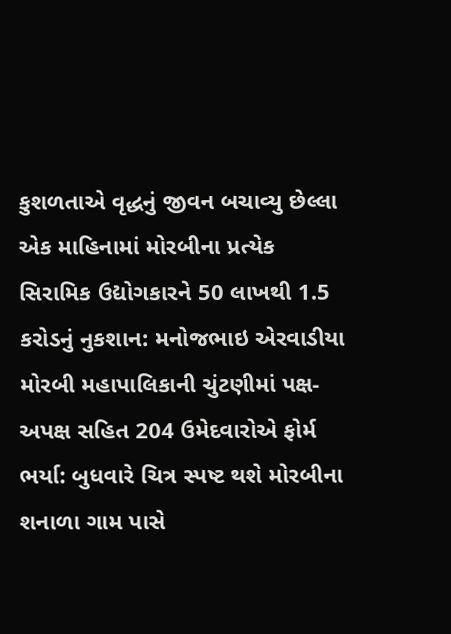કુશળતાએ વૃદ્ધનું જીવન બચાવ્યુ છેલ્લા એક માહિનામાં મોરબીના પ્રત્યેક સિરામિક ઉદ્યોગકારને 50 લાખથી 1.5 કરોડનું નુકશાન: મનોજભાઇ એરવાડીયા મોરબી મહાપાલિકાની ચુંટણીમાં પક્ષ-અપક્ષ સહિત 204 ઉમેદવારોએ ફોર્મ ભર્યા: બુધવારે ચિત્ર સ્પષ્ટ થશે મોરબીના શનાળા ગામ પાસે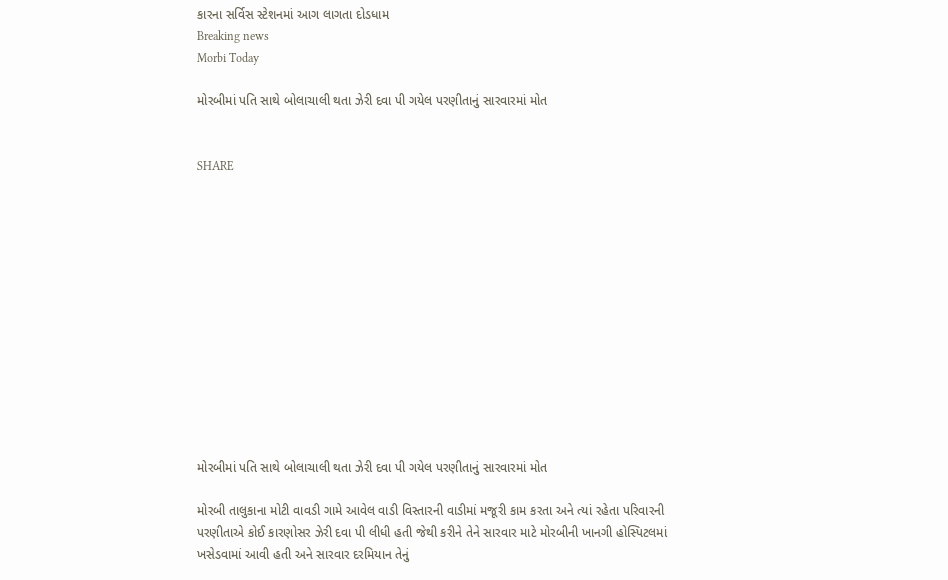કારના સર્વિસ સ્ટેશનમાં આગ લાગતા દોડધામ
Breaking news
Morbi Today

મોરબીમાં પતિ સાથે બોલાચાલી થતા ઝેરી દવા પી ગયેલ પરણીતાનું સારવારમાં મોત


SHARE













મોરબીમાં પતિ સાથે બોલાચાલી થતા ઝેરી દવા પી ગયેલ પરણીતાનું સારવારમાં મોત

મોરબી તાલુકાના મોટી વાવડી ગામે આવેલ વાડી વિસ્તારની વાડીમાં મજૂરી કામ કરતા અને ત્યાં રહેતા પરિવારની પરણીતાએ કોઈ કારણોસર ઝેરી દવા પી લીધી હતી જેથી કરીને તેને સારવાર માટે મોરબીની ખાનગી હોસ્પિટલમાં ખસેડવામાં આવી હતી અને સારવાર દરમિયાન તેનું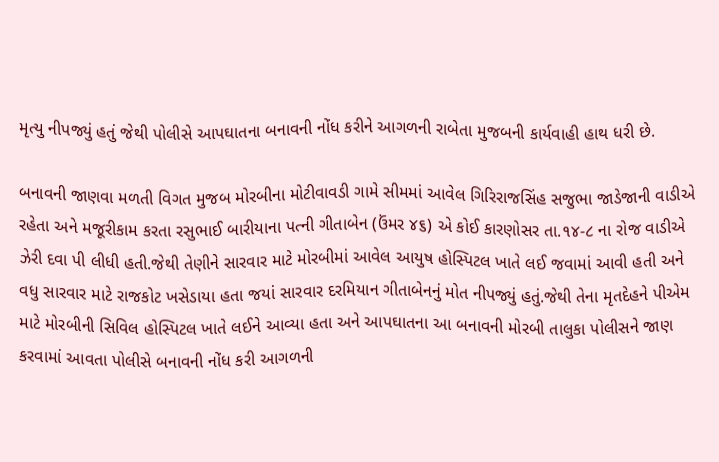મૃત્યુ નીપજ્યું હતું જેથી પોલીસે આપઘાતના બનાવની નોંધ કરીને આગળની રાબેતા મુજબની કાર્યવાહી હાથ ધરી છે.

બનાવની જાણવા મળતી વિગત મુજબ મોરબીના મોટીવાવડી ગામે સીમમાં આવેલ ગિરિરાજસિંહ સજુભા જાડેજાની વાડીએ રહેતા અને મજૂરીકામ કરતા રસુભાઈ બારીયાના પત્ની ગીતાબેન (ઉંમર ૪૬) એ કોઈ કારણોસર તા.૧૪-૮ ના રોજ વાડીએ ઝેરી દવા પી લીધી હતી.જેથી તેણીને સારવાર માટે મોરબીમાં આવેલ આયુષ હોસ્પિટલ ખાતે લઈ જવામાં આવી હતી અને વધુ સારવાર માટે રાજકોટ ખસેડાયા હતા જયાં સારવાર દરમિયાન ગીતાબેનનું મોત નીપજ્યું હતું.જેથી તેના મૃતદેહને પીએમ માટે મોરબીની સિવિલ હોસ્પિટલ ખાતે લઈને આવ્યા હતા અને આપઘાતના આ બનાવની મોરબી તાલુકા પોલીસને જાણ કરવામાં આવતા પોલીસે બનાવની નોંધ કરી આગળની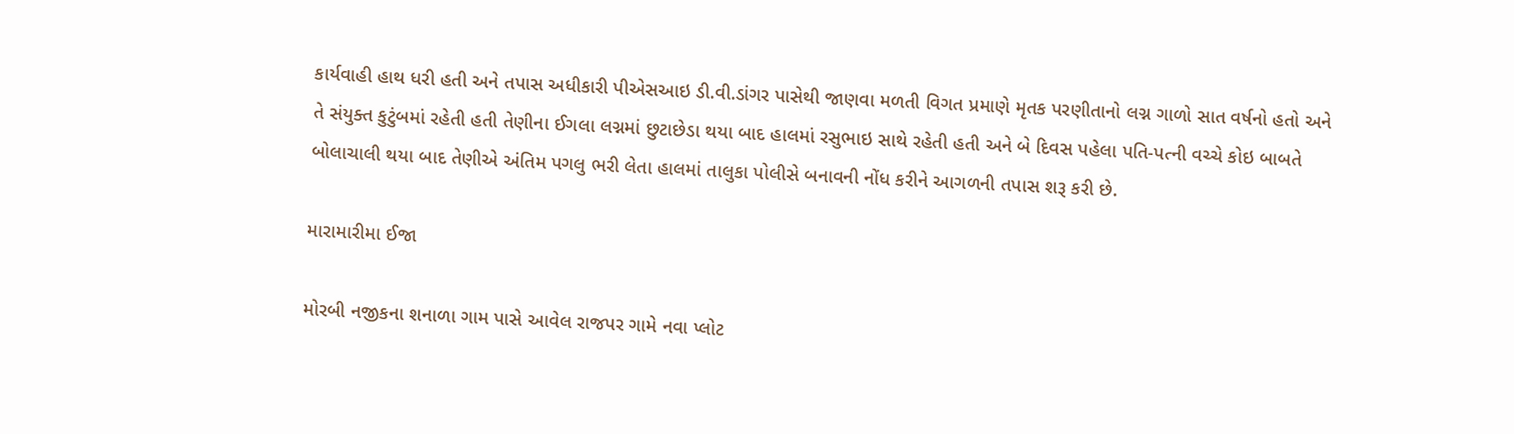કાર્યવાહી હાથ ધરી હતી અને તપાસ અધીકારી પીએસઆઇ ડી.વી.ડાંગર પાસેથી જાણવા મળતી વિગત પ્રમાણે મૃતક પરણીતાનો લગ્ન ગાળો સાત વર્ષનો હતો અને તે સંયુક્ત કુટુંબમાં રહેતી હતી તેણીના ઈગલા લગ્નમાં છુટાછેડા થયા બાદ હાલમાં રસુભાઇ સાથે રહેતી હતી અને બે દિવસ પહેલા પતિ-પત્ની વચ્ચે કોઇ બાબતે બોલાચાલી થયા બાદ તેણીએ અંતિમ પગલુ ભરી લેતા હાલમાં તાલુકા પોલીસે બનાવની નોંધ કરીને આગળની તપાસ શરૂ કરી છે.

મારામારીમા ઈજા

મોરબી નજીકના શનાળા ગામ પાસે આવેલ રાજપર ગામે નવા પ્લોટ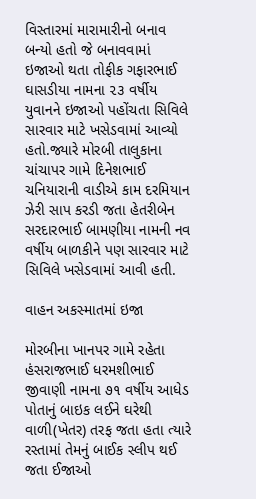વિસ્તારમાં મારામારીનો બનાવ બન્યો હતો જે બનાવવામાં ઇજાઓ થતા તોફીક ગફારભાઈ ઘાસડીયા નામના ૨૩ વર્ષીય યુવાનને ઇજાઓ પહોંચતા સિવિલે સારવાર માટે ખસેડવામાં આવ્યો હતો.જ્યારે મોરબી તાલુકાના ચાંચાપર ગામે દિનેશભાઈ ચનિયારાની વાડીએ કામ દરમિયાન ઝેરી સાપ કરડી જતા હેતરીબેન સરદારભાઈ બામણીયા નામની નવ વર્ષીય બાળકીને પણ સારવાર માટે સિવિલે ખસેડવામાં આવી હતી.

વાહન અકસ્માતમાં ઇજા

મોરબીના ખાનપર ગામે રહેતા હંસરાજભાઈ ધરમશીભાઈ જીવાણી નામના ૭૧ વર્ષીય આધેડ પોતાનું બાઇક લઈને ઘરેથી વાળી(ખેતર) તરફ જતા હતા ત્યારે રસ્તામાં તેમનું બાઈક સ્લીપ થઈ જતા ઈજાઓ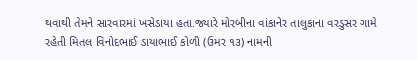થવાથી તેમને સારવારમાં ખસેડાયા હતા.જ્યારે મોરબીના વાંકાનેર તાલુકાના વરડુસર ગામે રહેતી મિતલ વિનોદભાઈ ડાયાભાઈ કોળી (ઉમર ૧૩) નામની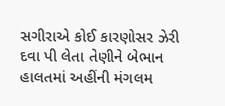સગીરાએ કોઈ કારણોસર ઝેરી દવા પી લેતા તેણીને બેભાન હાલતમાં અહીંની મંગલમ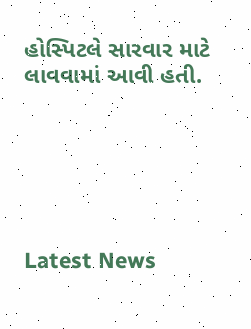હોસ્પિટલે સારવાર માટે લાવવામાં આવી હતી.






Latest News